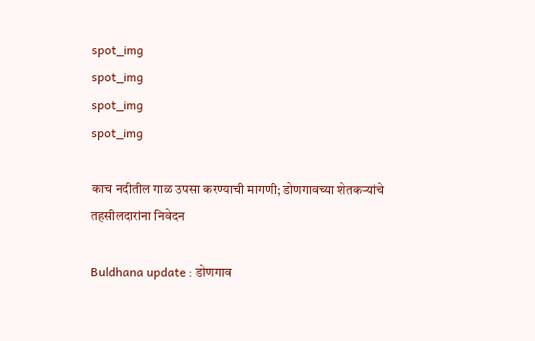spot_img
spot_img
spot_img
spot_img

काच नदीतील गाळ उपसा करण्याची मागणी; डोणगावच्या शेतकऱ्यांचे तहसीलदारांना निवेदन

Buldhana update : डोणगाव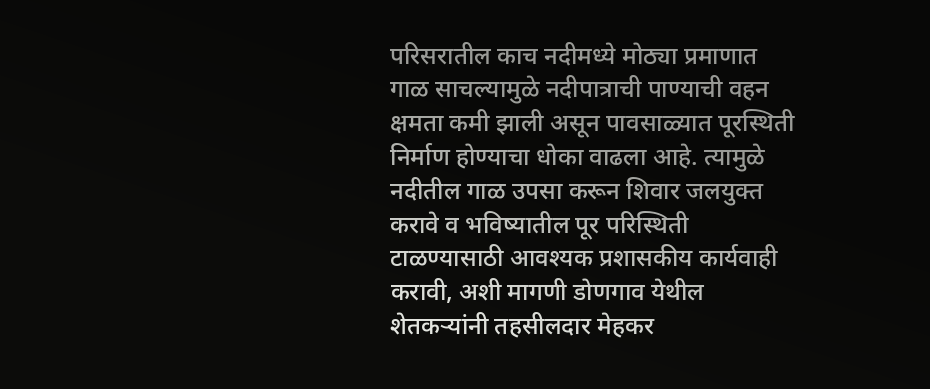परिसरातील काच नदीमध्ये मोठ्या प्रमाणात गाळ साचल्यामुळे नदीपात्राची पाण्याची वहन क्षमता कमी झाली असून पावसाळ्यात पूरस्थिती निर्माण होण्याचा धोका वाढला आहे. त्यामुळे नदीतील गाळ उपसा करून शिवार जलयुक्त करावे व भविष्यातील पूर परिस्थिती टाळण्यासाठी आवश्यक प्रशासकीय कार्यवाही करावी, अशी मागणी डोणगाव येथील शेतकऱ्यांनी तहसीलदार मेहकर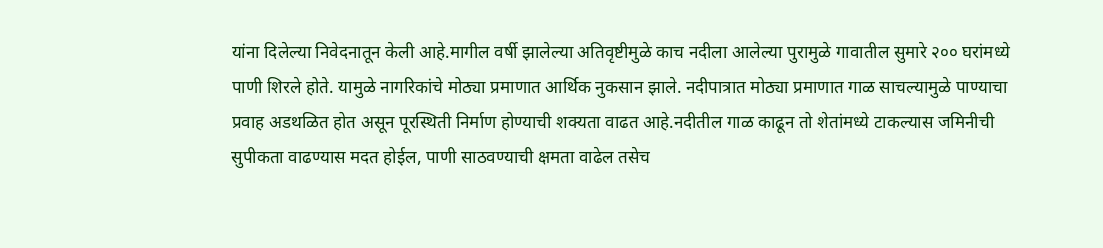यांना दिलेल्या निवेदनातून केली आहे.मागील वर्षी झालेल्या अतिवृष्टीमुळे काच नदीला आलेल्या पुरामुळे गावातील सुमारे २०० घरांमध्ये पाणी शिरले होते. यामुळे नागरिकांचे मोठ्या प्रमाणात आर्थिक नुकसान झाले. नदीपात्रात मोठ्या प्रमाणात गाळ साचल्यामुळे पाण्याचा प्रवाह अडथळित होत असून पूरस्थिती निर्माण होण्याची शक्यता वाढत आहे.नदीतील गाळ काढून तो शेतांमध्ये टाकल्यास जमिनीची सुपीकता वाढण्यास मदत होईल, पाणी साठवण्याची क्षमता वाढेल तसेच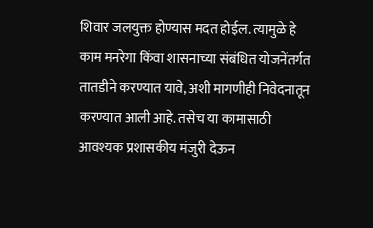शिवार जलयुक्त होण्यास मदत होईल. त्यामुळे हे काम मनरेगा किंवा शासनाच्या संबंधित योजनेंतर्गत तातडीने करण्यात यावे, अशी मागणीही निवेदनातून करण्यात आली आहे. तसेच या कामासाठी आवश्यक प्रशासकीय मंजुरी देऊन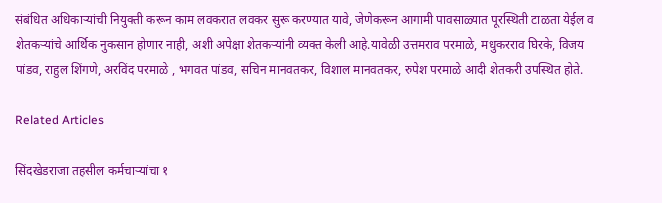संबंधित अधिकाऱ्यांची नियुक्ती करून काम लवकरात लवकर सुरू करण्यात यावे, जेणेकरून आगामी पावसाळ्यात पूरस्थिती टाळता येईल व शेतकऱ्यांचे आर्थिक नुकसान होणार नाही, अशी अपेक्षा शेतकऱ्यांनी व्यक्त केली आहे.यावेळी उत्तमराव परमाळे, मधुकरराव घिरके, विजय पांडव, राहुल शिंगणे, अरविंद परमाळे , भगवत पांडव, सचिन मानवतकर, विशाल मानवतकर, रुपेश परमाळे आदी शेतकरी उपस्थित होते.

Related Articles

सिंदखेडराजा तहसील कर्मचाऱ्यांचा १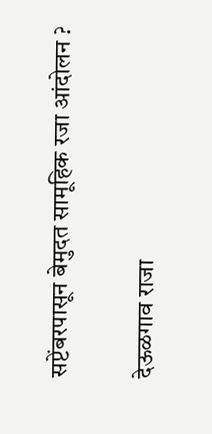सप्टेंबरपासून बेमुदत सामूहिक रजा आंदोलन ?

देऊळगाव राजा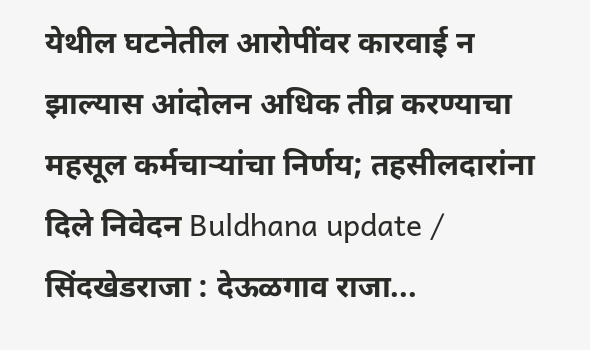येथील घटनेतील आरोपींवर कारवाई न झाल्यास आंदोलन अधिक तीव्र करण्याचा महसूल कर्मचाऱ्यांचा निर्णय; तहसीलदारांना दिले निवेदन Buldhana update / सिंदखेडराजा : देऊळगाव राजा...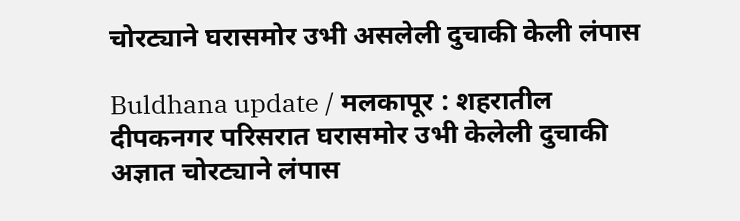चोरट्याने घरासमोर उभी असलेली दुचाकी केली लंपास

Buldhana update / मलकापूर : शहरातील दीपकनगर परिसरात घरासमोर उभी केलेली दुचाकी अज्ञात चोरट्याने लंपास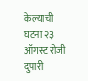केल्याची घटना २३ ऑगस्ट रोजी दुपारी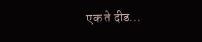एक ते दीड...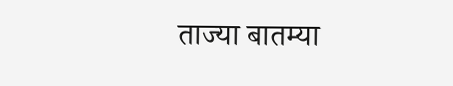ताज्या बातम्या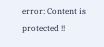error: Content is protected !!